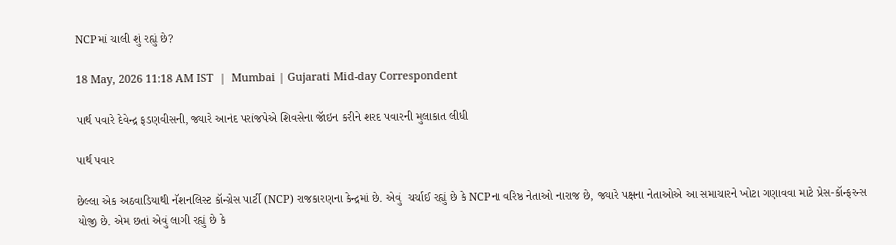NCPમાં ચાલી શું રહ્યું છે?

18 May, 2026 11:18 AM IST  |  Mumbai | Gujarati Mid-day Correspondent

પાર્થ પવારે દેવેન્દ્ર ફડણવીસની, જ્યારે આનંદ પરાંજપેએ શિવસેના જૉઇન કરીને શરદ પવારની મુલાકાત લીધી

પાર્થ પવાર

છેલ્લા એક અઠવાડિયાથી નૅશનલિસ્ટ કૉન્ગ્રેસ પાર્ટી (NCP) રાજકારણના કેન્દ્રમાં છે. એવું  ચર્ચાઈ રહ્યું છે કે NCPના વરિષ્ઠ નેતાઓ નારાજ છે, જ્યારે પક્ષના નેતાઓએ આ સમાચારને ખોટા ગણાવવા માટે પ્રેસ-કૉન્ફરન્સ યોજી છે. એમ છતાં એવું લાગી રહ્યું છે કે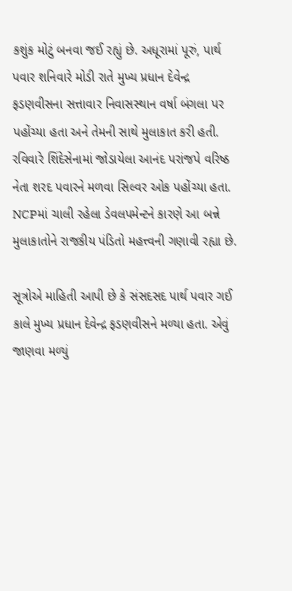કશુંક મોટું બનવા જઈ રહ્યું છે. અધૂરામાં પૂરું, પાર્થ પવાર શનિવારે મોડી રાતે મુખ્ય પ્રધાન દેવેન્દ્ર ફડણવીસના સત્તાવાર નિવાસસ્થાન વર્ષા બંગલા પર પહોંચ્યા હતા અને તેમની સાથે મુલાકાત કરી હતી. રવિવારે શિંદેસેનામાં જોડાયેલા આનંદ પરાંજપે વરિષ્ઠ નેતા શરદ પવારને મળવા સિલ્વર ઓક પહોંચ્યા હતા. NCPમાં ચાલી રહેલા ડેવલપમેન્ટને કારણે આ બન્ને મુલાકાતોને રાજકીય પંડિતો મહત્ત્વની ગણાવી રહ્યા છે.

સૂત્રોએ માહિતી આપી છે કે સંસદસદ પાર્થ પવાર ગઈ કાલે મુખ્ય પ્રધાન દેવેન્દ્ર ફડણવીસને મળ્યા હતા. એવું જાણવા મળ્યું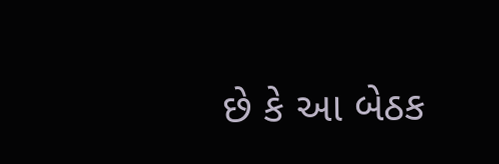છે કે આ બેઠક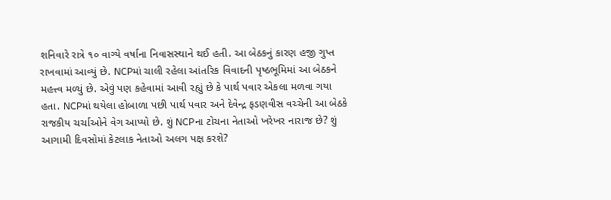શનિવારે રાત્રે ૧૦ વાગ્યે વર્ષાના નિવાસસ્થાને થઈ હતી. આ બેઠકનું કારણ હજી ગુપ્ત રાખવામાં આવ્યું છે. NCPમાં ચાલી રહેલા આંતરિક વિવાદની પૃષ્ઠભૂમિમાં આ બેઠકને મહત્ત્વ મળ્યું છે. એવું પણ કહેવામાં આવી રહ્યું છે કે પાર્થ પવાર એકલા મળવા ગયા હતા. NCPમાં થયેલા હોબાળા પછી પાર્થ પવાર અને દેવેન્દ્ર ફડણવીસ વચ્ચેની આ બેઠકે રાજકીય ચર્ચાઓને વેગ આપ્યો છે. શું NCPના ટોચના નેતાઓ ખરેખર નારાજ છે? શું આગામી દિવસોમાં કેટલાક નેતાઓ અલગ પક્ષ કરશે?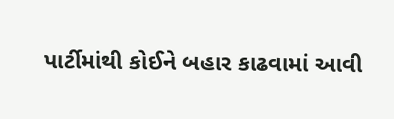પાર્ટીમાંથી કોઈને બહાર કાઢવામાં આવી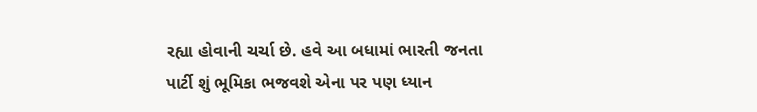રહ્યા હોવાની ચર્ચા છે. હવે આ બધામાં ભારતી જનતા પાર્ટી શું ભૂમિકા ભજવશે એના પર પણ ધ્યાન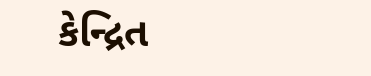કેન્દ્રિત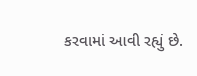કરવામાં આવી રહ્યું છે.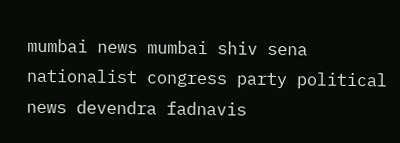mumbai news mumbai shiv sena nationalist congress party political news devendra fadnavis